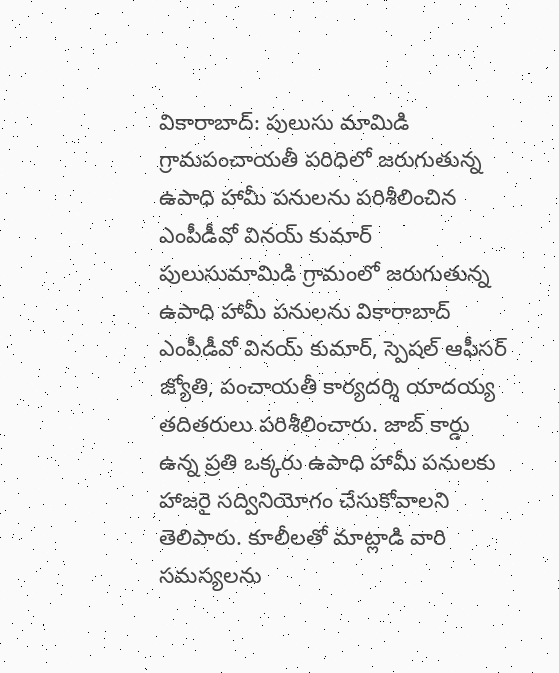వికారాబాద్: పులుసు మామిడి గ్రామపంచాయతీ పరిధిలో జరుగుతున్న ఉపాధి హామీ పనులను పరిశీలించిన ఎంపీడీవో వినయ్ కుమార్
పులుసుమామిడి గ్రామంలో జరుగుతున్న ఉపాధి హామీ పనులను వికారాబాద్ ఎంపీడీవో వినయ్ కుమార్, స్పెషల్ ఆఫీసర్ జ్యోతి, పంచాయతీ కార్యదర్శి యాదయ్య తదితరులు పరిశీలించారు. జాబ్ కార్డు ఉన్న ప్రతి ఒక్కరు ఉపాధి హామీ పనులకు హాజరై సద్వినియోగం చేసుకోవాలని తెలిపారు. కూలీలతో మాట్లాడి వారి సమస్యలను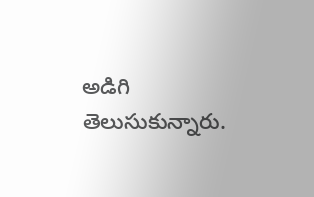అడిగి తెలుసుకున్నారు.